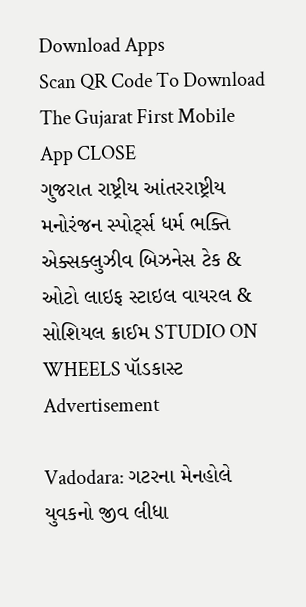Download Apps
Scan QR Code To Download The Gujarat First Mobile App CLOSE
ગુજરાત રાષ્ટ્રીય આંતરરાષ્ટ્રીય મનોરંજન સ્પોર્ટ્સ ધર્મ ભક્તિ એક્સક્લુઝીવ બિઝનેસ ટેક & ઓટો લાઇફ સ્ટાઇલ વાયરલ & સોશિયલ ક્રાઈમ STUDIO ON WHEELS પૉડકાસ્ટ
Advertisement

Vadodara: ગટરના મેનહોલે યુવકનો જીવ લીધા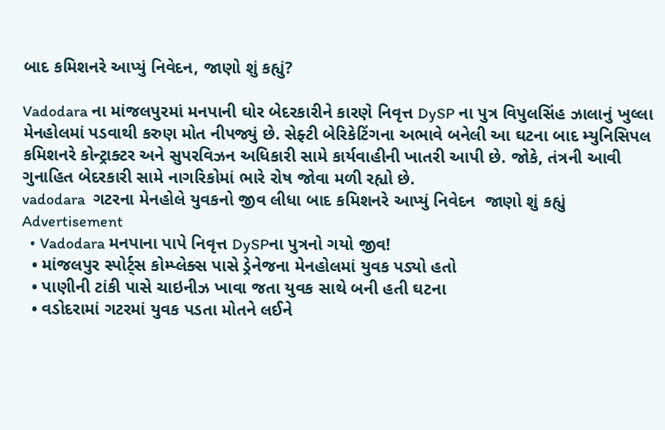બાદ કમિશનરે આપ્યું નિવેદન, જાણો શું કહ્યું?

Vadodara ના માંજલપુરમાં મનપાની ઘોર બેદરકારીને કારણે નિવૃત્ત DySP ના પુત્ર વિપુલસિંહ ઝાલાનું ખુલ્લા મેનહોલમાં પડવાથી કરુણ મોત નીપજ્યું છે. સેફ્ટી બેરિકેટિંગના અભાવે બનેલી આ ઘટના બાદ મ્યુનિસિપલ કમિશનરે કોન્ટ્રાક્ટર અને સુપરવિઝન અધિકારી સામે કાર્યવાહીની ખાતરી આપી છે. જોકે, તંત્રની આવી ગુનાહિત બેદરકારી સામે નાગરિકોમાં ભારે રોષ જોવા મળી રહ્યો છે.
vadodara  ગટરના મેનહોલે યુવકનો જીવ લીધા બાદ કમિશનરે આપ્યું નિવેદન  જાણો શું કહ્યું
Advertisement
  • Vadodara મનપાના પાપે નિવૃત્ત DySPના પુત્રનો ગયો જીવ!
  • માંજલપુર સ્પોર્ટ્સ કોમ્પ્લેક્સ પાસે ડ્રેનેજના મેનહોલમાં યુવક પડ્યો હતો
  • પાણીની ટાંકી પાસે ચાઇનીઝ ખાવા જતા યુવક સાથે બની હતી ઘટના
  • વડોદરામાં ગટરમાં યુવક પડતા મોતને લઈને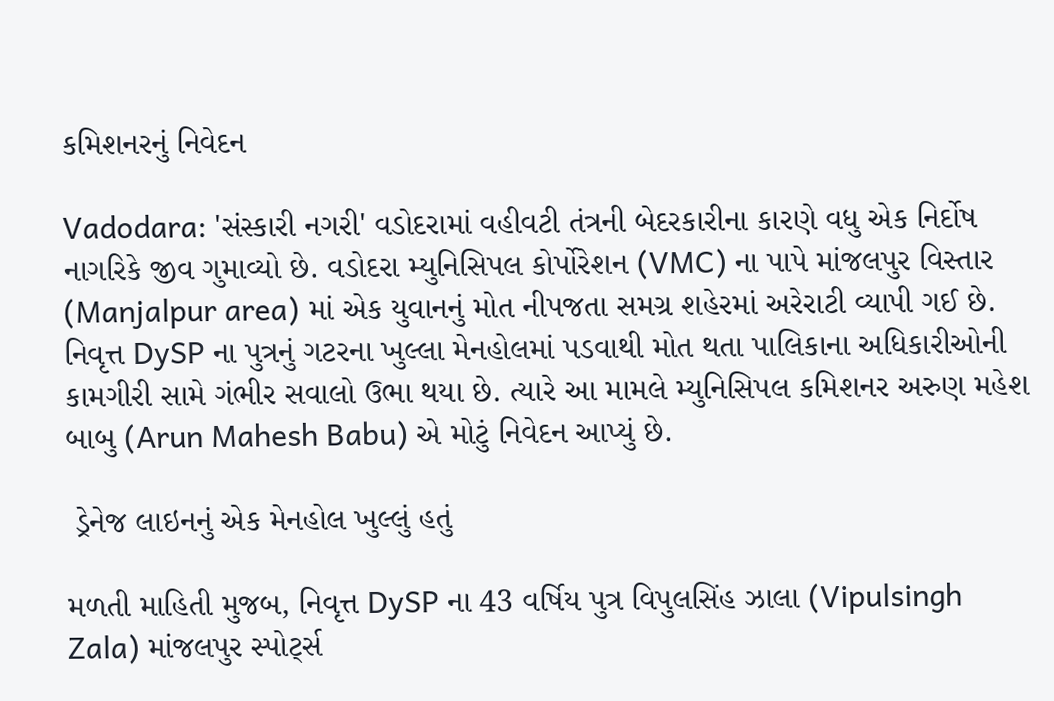કમિશનરનું નિવેદન

Vadodara: 'સંસ્કારી નગરી' વડોદરામાં વહીવટી તંત્રની બેદરકારીના કારણે વધુ એક નિર્દોષ નાગરિકે જીવ ગુમાવ્યો છે. વડોદરા મ્યુનિસિપલ કોર્પોરેશન (VMC) ના પાપે માંજલપુર વિસ્તાર (Manjalpur area) માં એક યુવાનનું મોત નીપજતા સમગ્ર શહેરમાં અરેરાટી વ્યાપી ગઈ છે. નિવૃત્ત DySP ના પુત્રનું ગટરના ખુલ્લા મેનહોલમાં પડવાથી મોત થતા પાલિકાના અધિકારીઓની કામગીરી સામે ગંભીર સવાલો ઉભા થયા છે. ત્યારે આ મામલે મ્યુનિસિપલ કમિશનર અરુણ મહેશ બાબુ (Arun Mahesh Babu) એ મોટું નિવેદન આપ્યું છે.

 ડ્રેનેજ લાઇનનું એક મેનહોલ ખુલ્લું હતું

મળતી માહિતી મુજબ, નિવૃત્ત DySP ના 43 વર્ષિય પુત્ર વિપુલસિંહ ઝાલા (Vipulsingh Zala) માંજલપુર સ્પોર્ટ્સ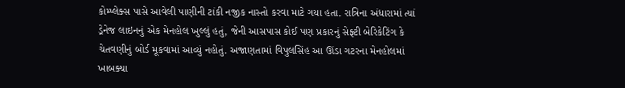કોમ્પ્લેક્સ પાસે આવેલી પાણીની ટાંકી નજીક નાસ્તો કરવા માટે ગયા હતા. રાત્રિના અંધારામાં ત્યાં ડ્રેનેજ લાઇનનું એક મેનહોલ ખુલ્લું હતું, જેની આસપાસ કોઈ પણ પ્રકારનું સેફ્ટી બેરિકેટિંગ કે ચેતવણીનું બોર્ડ મૂકવામાં આવ્યું નહોતું. અજાણતામાં વિપુલસિંહ આ ઊંડા ગટરના મેનહોલમાં ખાબક્યા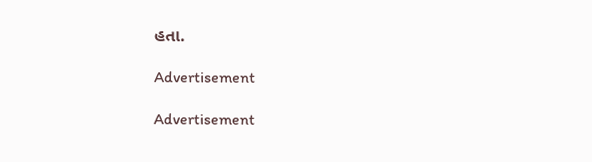હતા.

Advertisement

Advertisement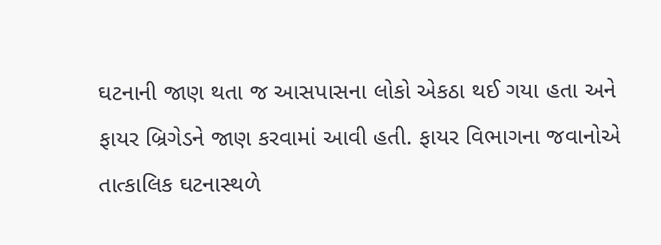ઘટનાની જાણ થતા જ આસપાસના લોકો એકઠા થઈ ગયા હતા અને ફાયર બ્રિગેડને જાણ કરવામાં આવી હતી. ફાયર વિભાગના જવાનોએ તાત્કાલિક ઘટનાસ્થળે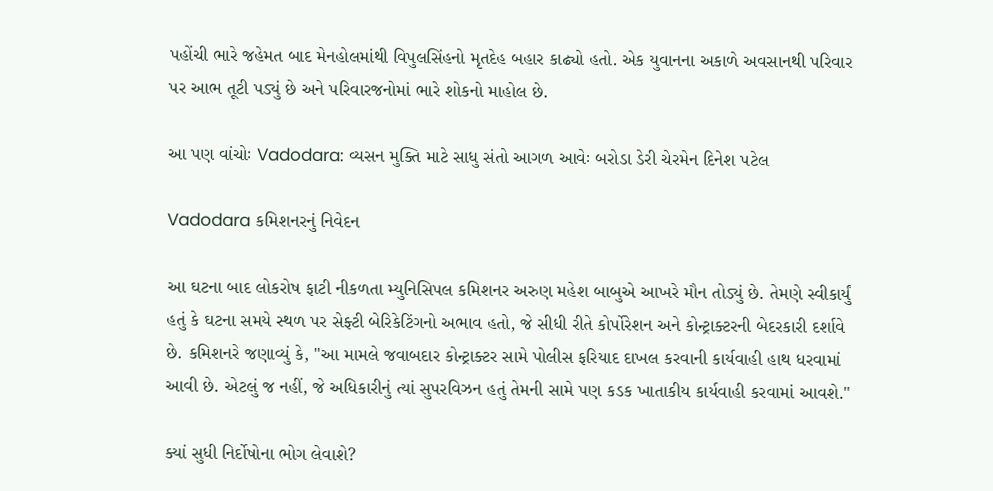પહોંચી ભારે જહેમત બાદ મેનહોલમાંથી વિપુલસિંહનો મૃતદેહ બહાર કાઢ્યો હતો. એક યુવાનના અકાળે અવસાનથી પરિવાર પર આભ તૂટી પડ્યું છે અને પરિવારજનોમાં ભારે શોકનો માહોલ છે.

આ પણ વાંચોઃ Vadodara: વ્યસન મુક્તિ માટે સાધુ સંતો આગળ આવેઃ બરોડા ડેરી ચેરમેન દિનેશ પટેલ

Vadodara કમિશનરનું નિવેદન

આ ઘટના બાદ લોકરોષ ફાટી નીકળતા મ્યુનિસિપલ કમિશનર અરુણ મહેશ બાબુએ આખરે મૌન તોડ્યું છે. તેમણે સ્વીકાર્યું હતું કે ઘટના સમયે સ્થળ પર સેફ્ટી બેરિકેટિંગનો અભાવ હતો, જે સીધી રીતે કોર્પોરેશન અને કોન્ટ્રાક્ટરની બેદરકારી દર્શાવે છે. કમિશનરે જણાવ્યું કે, "આ મામલે જવાબદાર કોન્ટ્રાક્ટર સામે પોલીસ ફરિયાદ દાખલ કરવાની કાર્યવાહી હાથ ધરવામાં આવી છે. એટલું જ નહીં, જે અધિકારીનું ત્યાં સુપરવિઝન હતું તેમની સામે પણ કડક ખાતાકીય કાર્યવાહી કરવામાં આવશે."

ક્યાં સુધી નિર્દોષોના ભોગ લેવાશે?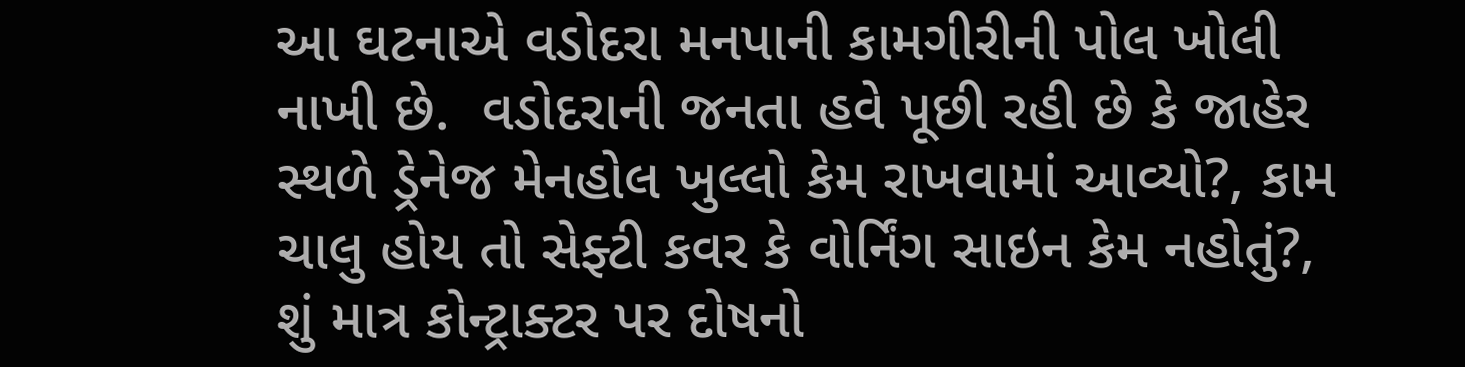આ ઘટનાએ વડોદરા મનપાની કામગીરીની પોલ ખોલી નાખી છે.  વડોદરાની જનતા હવે પૂછી રહી છે કે જાહેર સ્થળે ડ્રેનેજ મેનહોલ ખુલ્લો કેમ રાખવામાં આવ્યો?, કામ ચાલુ હોય તો સેફ્ટી કવર કે વોર્નિંગ સાઇન કેમ નહોતું?,  શું માત્ર કોન્ટ્રાક્ટર પર દોષનો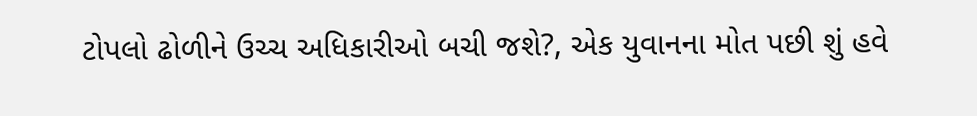ટોપલો ઢોળીને ઉચ્ચ અધિકારીઓ બચી જશે?, એક યુવાનના મોત પછી શું હવે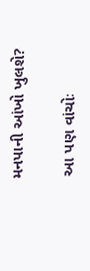મનપાની આંખો ખુલશે?

 આ પણ વાંચોઃ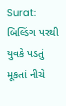Surat: બિલ્ડિંગ પરથી યુવકે પડતું મૂકતાં નીચે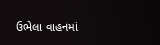ઉભેલા વાહનમાં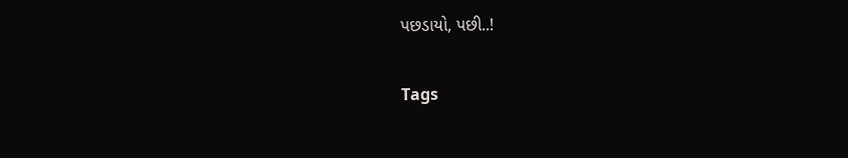પછડાયો, પછી..!

Tags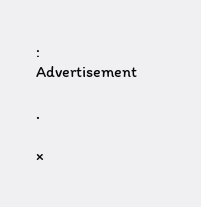:
Advertisement

.

×